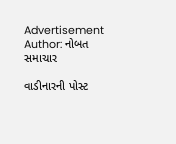Advertisement
Author: નોબત સમાચાર

વાડીનારની પોસ્ટ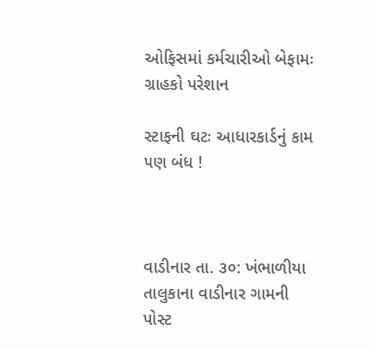ઓફિસમાં કર્મચારીઓ બેફામઃ ગ્રાહકો પરેશાન

સ્ટાફની ઘટઃ આધારકાર્ડનું કામ ૫ણ બંધ !



વાડીનાર તા. ૩૦: ખંભાળીયા તાલુકાના વાડીનાર ગામની પોસ્ટ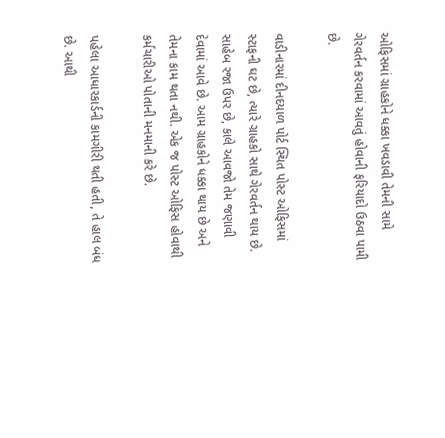ઓફિસમાં ગ્રાહકોને ધક્કા ખવડાવી તેમની સામે ગેરવર્તન કરવામાં આવતું હોવાની ફરિયાદો ઉઠવા પામી છે.

વાડીનારમાં દીનદયાળ પોર્ટ સ્થિત પોસ્ટ ઓફિસમાં સ્ટાફની ઘટ છે, ત્યારે ગ્રાહકો સાથે ગેરવર્તન થાય છે. સાહેબ રજા ઉપર છે, કાલે આવજો તેમ જણાવી દેવામાં આવે છે. આમ ગ્રાહકોને ધક્કા થાય છે અને તેમના કામ થતા નથી. એક જ પોસ્ટ ઓફિસ હોવાથી કર્મચારીઓ પોતાની મનમાની કરે છે.

પહેલા આધારકાર્ડની કામગીરી થતી હતી, તે હાલ બંધ છે. આથી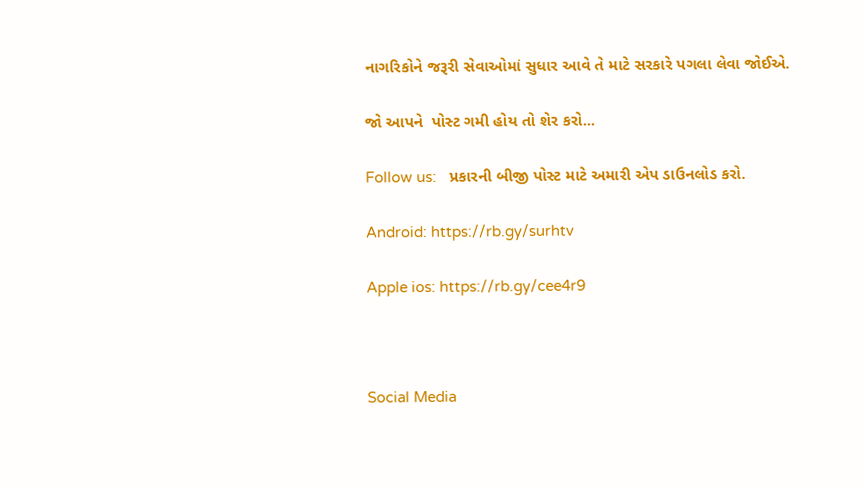નાગરિકોને જરૂરી સેવાઓમાં સુધાર આવે તે માટે સરકારે પગલા લેવા જોઈએ.

જો આપને  પોસ્ટ ગમી હોય તો શેર કરો...

Follow us:   પ્રકારની બીજી પોસ્ટ માટે અમારી એપ ડાઉનલોડ કરો.

Android: https://rb.gy/surhtv

Apple ios: https://rb.gy/cee4r9



Social Media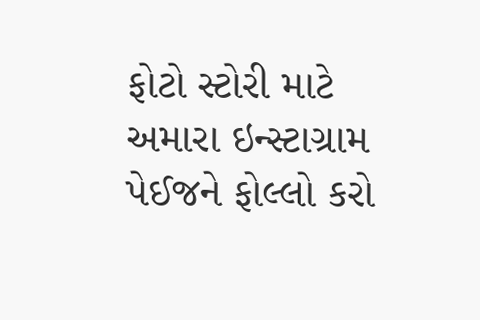ફોટો સ્ટોરી માટે અમારા ઇન્સ્ટાગ્રામ પેઈજને ફોલ્લો કરો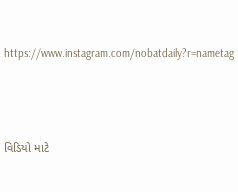https://www.instagram.com/nobatdaily?r=nametag



વિડિયો માટે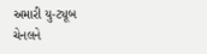અમારી યુ-ટ્યૂબ ચેનલને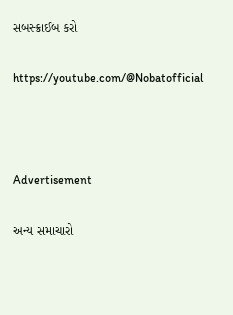સબસ્ક્રાઈબ કરો

https://youtube.com/@Nobatofficial



Advertisement

અન્ય સમાચારો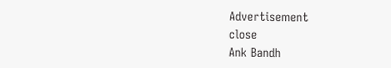Advertisement
close
Ank Bandh